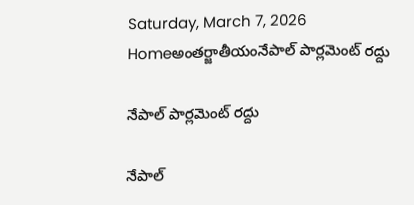Saturday, March 7, 2026
Homeఅంతర్జాతీయంనేపాల్ పార్లమెంట్ రద్దు

నేపాల్ పార్లమెంట్ రద్దు

నేపాల్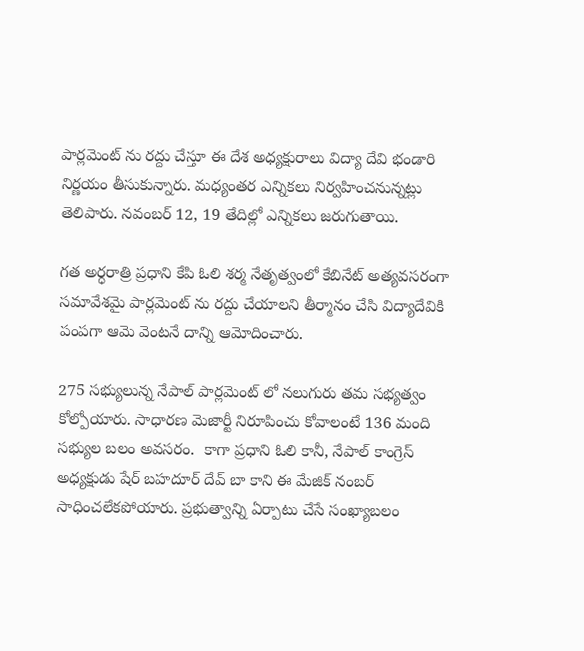పార్లమెంట్ ను రద్దు చేస్తూ ఈ దేశ అధ్యక్షురాలు విద్యా దేవి భండారి నిర్ణయం తీసుకున్నారు. మధ్యంతర ఎన్నికలు నిర్వహించనున్నట్లు తెలిపారు. నవంబర్ 12, 19 తేదిల్లో ఎన్నికలు జరుగుతాయి.

గత అర్ధరాత్రి ప్రధాని కేపి ఓలి శర్మ నేతృత్వంలో కేబినేట్ అత్యవసరంగా సమావేశమై పార్లమెంట్ ను రద్దు చేయాలని తీర్మానం చేసి విద్యాదేవికి పంపగా ఆమె వెంటనే దాన్ని ఆమోదించారు.

275 సభ్యులున్న నేపాల్ పార్లమెంట్ లో నలుగురు తమ సభ్యత్వం కోల్పోయారు. సాధారణ మెజార్టీ నిరూపించు కోవాలంటే 136 మంది సభ్యుల బలం అవసరం.  కాగా ప్రధాని ఓలి కానీ, నేపాల్ కాంగ్రెస్ అధ్యక్షుడు షేర్ బహదూర్ దేవ్ బా కాని ఈ మేజిక్ నంబర్ సాధించలేకపోయారు. ప్రభుత్వాన్ని ఏర్పాటు చేసే సంఖ్యాబలం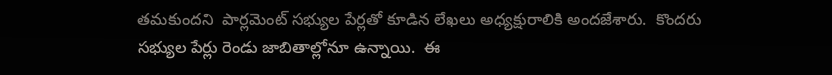తమకుందని  పార్లమెంట్ సభ్యుల పేర్లతో కూడిన లేఖలు అధ్యక్షురాలికి అందజేశారు.  కొందరు సభ్యుల పేర్లు రెండు జాబితాల్లోనూ ఉన్నాయి.  ఈ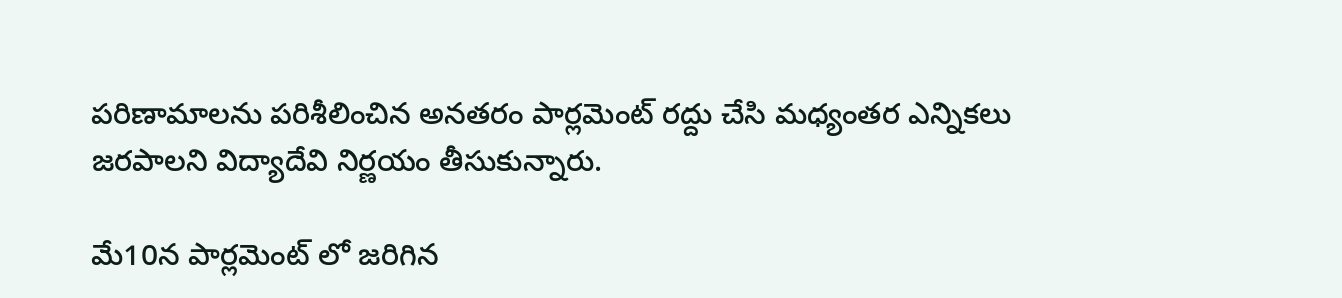పరిణామాలను పరిశీలించిన అనతరం పార్లమెంట్ రద్దు చేసి మధ్యంతర ఎన్నికలు జరపాలని విద్యాదేవి నిర్ణయం తీసుకున్నారు.

మే10న పార్లమెంట్ లో జరిగిన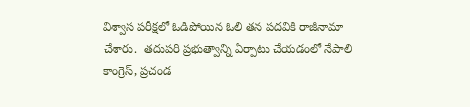విశ్వాస పరీక్షలో ఓడిపోయిన ఓలి తన పదవికి రాజీనామా చేశారు.  తదుపరి ప్రభుత్వాన్ని ఏర్పాటు చేయడంలో నేపాలి కాంగ్రెస్, ప్రచండ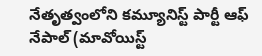నేతృత్వంలోని కమ్యూనిస్ట్ పార్టీ ఆఫ్ నేపాల్ (మావోయిస్ట్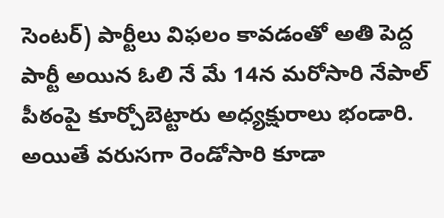సెంటర్) పార్టీలు విఫలం కావడంతో అతి పెద్ద పార్టీ అయిన ఓలి నే మే 14న మరోసారి నేపాల్ పీఠంపై కూర్చోబెట్టారు అధ్యక్షురాలు భండారి. అయితే వరుసగా రెండోసారి కూడా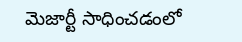మెజార్టీ సాధించడంలో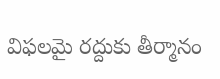విఫలమై రద్దుకు తీర్మానం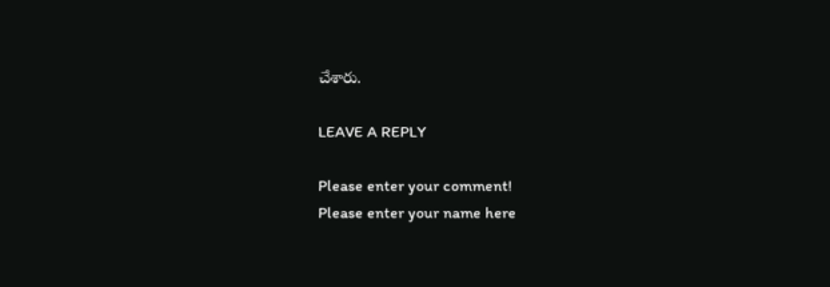చేశారు.

LEAVE A REPLY

Please enter your comment!
Please enter your name here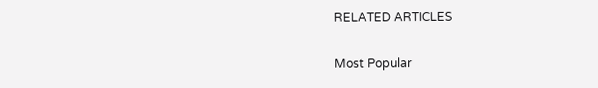RELATED ARTICLES

Most Popular